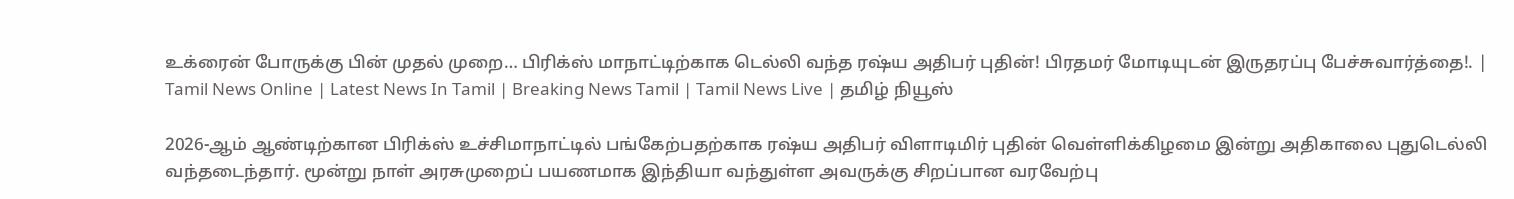உக்ரைன் போருக்கு பின் முதல் முறை… பிரிக்ஸ் மாநாட்டிற்காக டெல்லி வந்த ரஷ்ய அதிபர் புதின்! பிரதமர் மோடியுடன் இருதரப்பு பேச்சுவார்த்தை!. | Tamil News Online | Latest News In Tamil | Breaking News Tamil | Tamil News Live | தமிழ் நியூஸ்

2026-ஆம் ஆண்டிற்கான பிரிக்ஸ் உச்சிமாநாட்டில் பங்கேற்பதற்காக ரஷ்ய அதிபர் விளாடிமிர் புதின் வெள்ளிக்கிழமை இன்று அதிகாலை புதுடெல்லி வந்தடைந்தார். மூன்று நாள் அரசுமுறைப் பயணமாக இந்தியா வந்துள்ள அவருக்கு சிறப்பான வரவேற்பு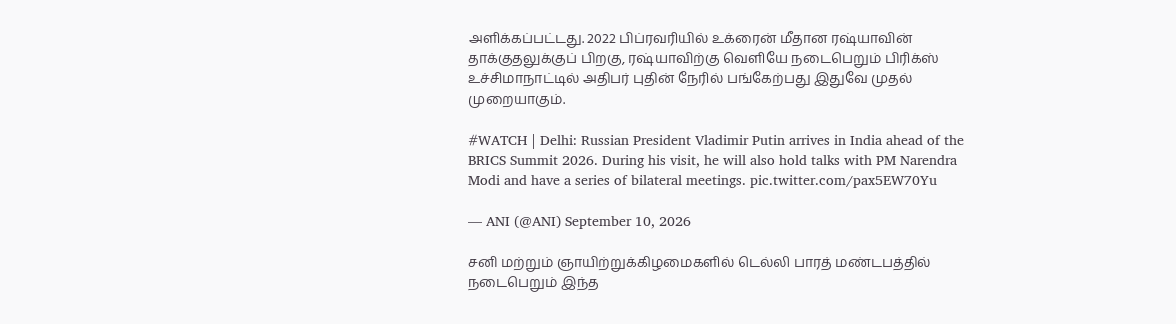அளிக்கப்பட்டது. 2022 பிப்ரவரியில் உக்ரைன் மீதான ரஷ்யாவின் தாக்குதலுக்குப் பிறகு, ரஷ்யாவிற்கு வெளியே நடைபெறும் பிரிக்ஸ் உச்சிமாநாட்டில் அதிபர் புதின் நேரில் பங்கேற்பது இதுவே முதல் முறையாகும்.

#WATCH | Delhi: Russian President Vladimir Putin arrives in India ahead of the BRICS Summit 2026. During his visit, he will also hold talks with PM Narendra Modi and have a series of bilateral meetings. pic.twitter.com/pax5EW70Yu

— ANI (@ANI) September 10, 2026

சனி மற்றும் ஞாயிற்றுக்கிழமைகளில் டெல்லி பாரத் மண்டபத்தில் நடைபெறும் இந்த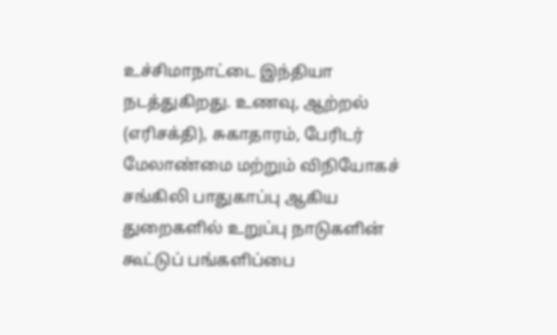உச்சிமாநாட்டை இந்தியா நடத்துகிறது. உணவு, ஆற்றல் (எரிசக்தி), சுகாதாரம், பேரிடர் மேலாண்மை மற்றும் விநியோகச் சங்கிலி பாதுகாப்பு ஆகிய துறைகளில் உறுப்பு நாடுகளின் கூட்டுப் பங்களிப்பை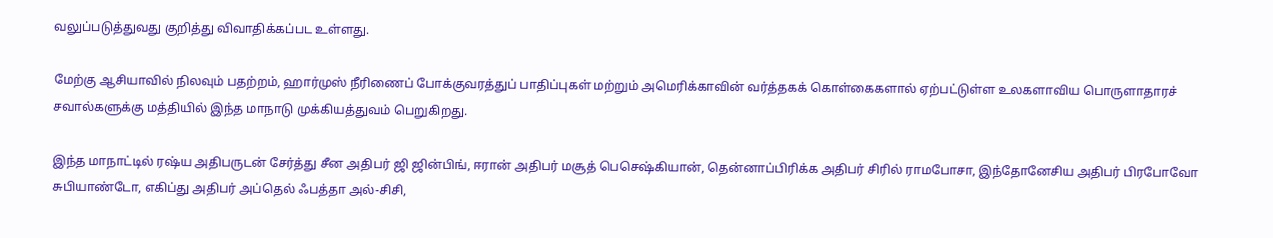வலுப்படுத்துவது குறித்து விவாதிக்கப்பட உள்ளது.

மேற்கு ஆசியாவில் நிலவும் பதற்றம், ஹார்முஸ் நீரிணைப் போக்குவரத்துப் பாதிப்புகள் மற்றும் அமெரிக்காவின் வர்த்தகக் கொள்கைகளால் ஏற்பட்டுள்ள உலகளாவிய பொருளாதாரச் சவால்களுக்கு மத்தியில் இந்த மாநாடு முக்கியத்துவம் பெறுகிறது.

இந்த மாநாட்டில் ரஷ்ய அதிபருடன் சேர்த்து சீன அதிபர் ஜி ஜின்பிங், ஈரான் அதிபர் மசூத் பெசெஷ்கியான், தென்னாப்பிரிக்க அதிபர் சிரில் ராமபோசா, இந்தோனேசிய அதிபர் பிரபோவோ சுபியாண்டோ, எகிப்து அதிபர் அப்தெல் ஃபத்தா அல்-சிசி,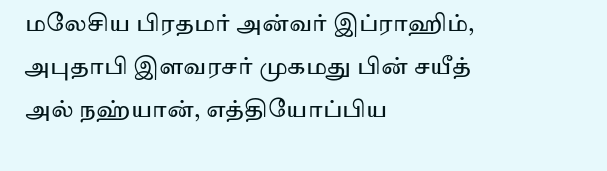மலேசிய பிரதமர் அன்வர் இப்ராஹிம், அபுதாபி இளவரசர் முகமது பின் சயீத் அல் நஹ்யான், எத்தியோப்பிய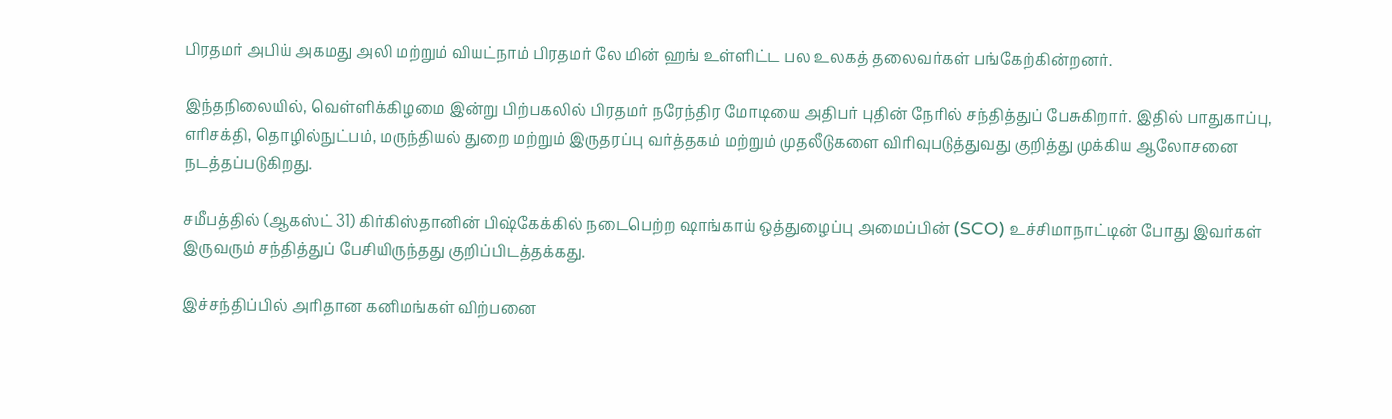பிரதமர் அபிய் அகமது அலி மற்றும் வியட்நாம் பிரதமர் லே மின் ஹங் உள்ளிட்ட பல உலகத் தலைவர்கள் பங்கேற்கின்றனர்.

இந்தநிலையில், வெள்ளிக்கிழமை இன்று பிற்பகலில் பிரதமர் நரேந்திர மோடியை அதிபர் புதின் நேரில் சந்தித்துப் பேசுகிறார். இதில் பாதுகாப்பு, எரிசக்தி, தொழில்நுட்பம், மருந்தியல் துறை மற்றும் இருதரப்பு வர்த்தகம் மற்றும் முதலீடுகளை விரிவுபடுத்துவது குறித்து முக்கிய ஆலோசனை நடத்தப்படுகிறது.

சமீபத்தில் (ஆகஸ்ட் 31) கிர்கிஸ்தானின் பிஷ்கேக்கில் நடைபெற்ற ஷாங்காய் ஒத்துழைப்பு அமைப்பின் (SCO) உச்சிமாநாட்டின் போது இவர்கள் இருவரும் சந்தித்துப் பேசியிருந்தது குறிப்பிடத்தக்கது.

இச்சந்திப்பில் அரிதான கனிமங்கள் விற்பனை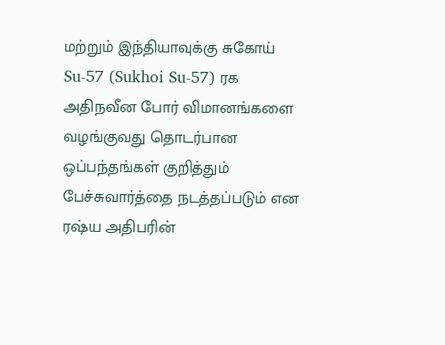மற்றும் இந்தியாவுக்கு சுகோய் Su-57 (Sukhoi Su-57) ரக அதிநவீன போர் விமானங்களை வழங்குவது தொடர்பான ஒப்பந்தங்கள் குறித்தும் பேச்சுவார்த்தை நடத்தப்படும் என ரஷ்ய அதிபரின்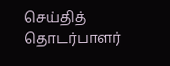செய்தித் தொடர்பாளர்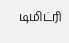டிமிட்ரி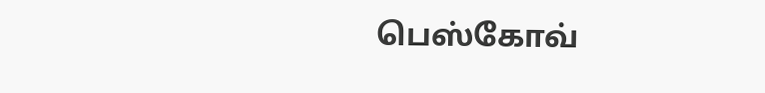பெஸ்கோவ்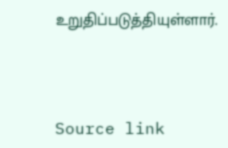உறுதிப்படுத்தியுள்ளார்.



Source link